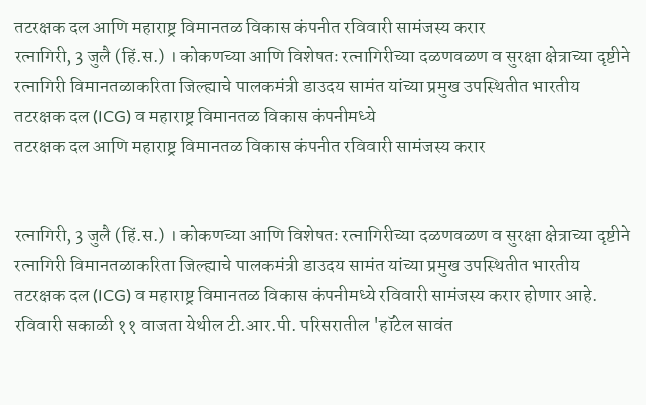तटरक्षक दल आणि महाराष्ट्र विमानतळ विकास कंपनीत रविवारी सामंजस्य करार
रत्नागिरी, 3 जुलै (हिं.स.) । कोकणच्या आणि विशेषतः रत्नागिरीच्या दळणवळण व सुरक्षा क्षेत्राच्या दृष्टीने रत्नागिरी विमानतळाकरिता जिल्ह्याचे पालकमंत्री डाउदय सामंत यांच्या प्रमुख उपस्थितीत भारतीय तटरक्षक दल (ICG) व महाराष्ट्र विमानतळ विकास कंपनीमध्ये
तटरक्षक दल आणि महाराष्ट्र विमानतळ विकास कंपनीत रविवारी सामंजस्य करार


रत्नागिरी, 3 जुलै (हिं.स.) । कोकणच्या आणि विशेषतः रत्नागिरीच्या दळणवळण व सुरक्षा क्षेत्राच्या दृष्टीने रत्नागिरी विमानतळाकरिता जिल्ह्याचे पालकमंत्री डाउदय सामंत यांच्या प्रमुख उपस्थितीत भारतीय तटरक्षक दल (ICG) व महाराष्ट्र विमानतळ विकास कंपनीमध्ये रविवारी सामंजस्य करार होणार आहे. रविवारी सकाळी ११ वाजता येथील टी.आर.पी. परिसरातील 'हॉटेल सावंत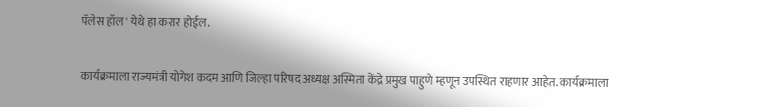पॅलेस हॉल' येथे हा करार होईल.

कार्यक्रमाला राज्यमंत्री योगेश कदम आणि जिल्हा परिषद अध्यक्ष अस्मिता केंद्रे प्रमुख पाहुणे म्हणून उपस्थित राहणार आहेत. कार्यक्रमाला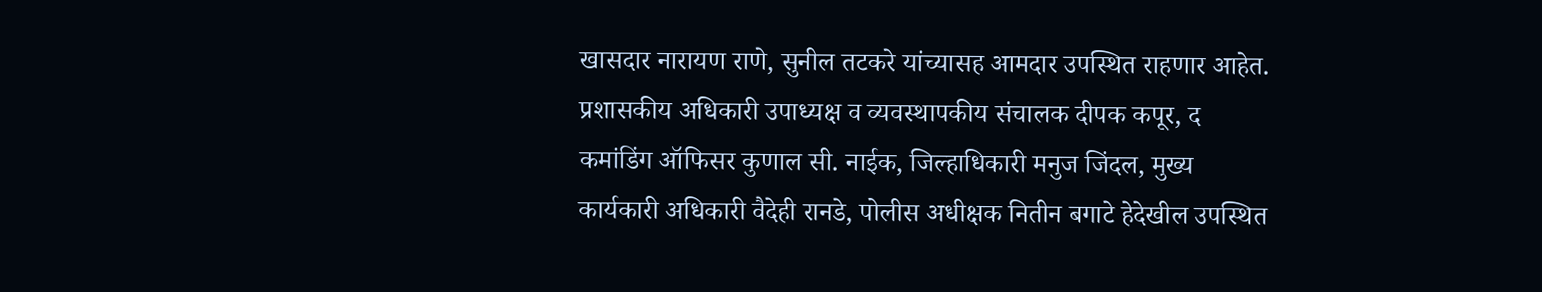खासदार नारायण राणे, सुनील तटकरे यांच्यासह आमदार उपस्थित राहणार आहेत. प्रशासकीय अधिकारी उपाध्यक्ष व व्यवस्थापकीय संचालक दीपक कपूर, द कमांडिंग ऑफिसर कुणाल सी. नाईक, जिल्हाधिकारी मनुज जिंदल, मुख्य कार्यकारी अधिकारी वैदेही रानडे, पोलीस अधीक्षक नितीन बगाटे हेदेखील उपस्थित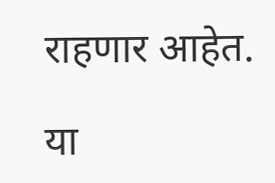राहणार आहेत.

या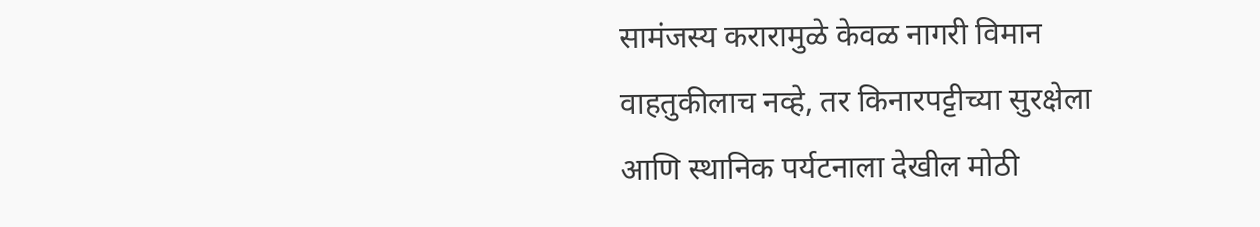सामंजस्य करारामुळे केवळ नागरी विमान वाहतुकीलाच नव्हे, तर किनारपट्टीच्या सुरक्षेला आणि स्थानिक पर्यटनाला देखील मोठी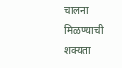चालना मिळण्याची शक्यता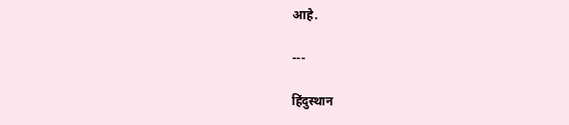आहे.

---

हिंदुस्थान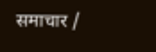समाचार /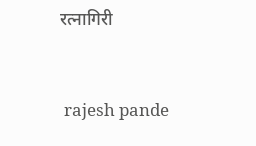रत्नागिरी


 rajesh pande